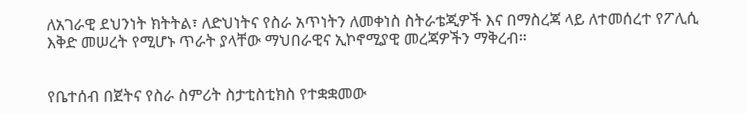ለአገራዊ ደህንነት ክትትል፣ ለድህነትና የስራ አጥነትን ለመቀነስ ስትራቴጂዎች እና በማስረጃ ላይ ለተመሰረተ የፖሊሲ እቅድ መሠረት የሚሆኑ ጥራት ያላቸው ማህበራዊና ኢኮኖሚያዊ መረጃዎችን ማቅረብ።


የቤተሰብ በጀትና የስራ ስምሪት ስታቲስቲክስ የተቋቋመው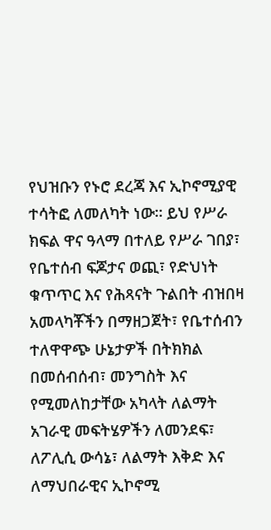የህዝቡን የኑሮ ደረጃ እና ኢኮኖሚያዊ ተሳትፎ ለመለካት ነው። ይህ የሥራ ክፍል ዋና ዓላማ በተለይ የሥራ ገበያ፣ የቤተሰብ ፍጆታና ወጪ፣ የድህነት ቁጥጥር እና የሕጻናት ጉልበት ብዝበዛ አመላካቾችን በማዘጋጀት፣ የቤተሰብን ተለዋዋጭ ሁኔታዎች በትክክል በመሰብሰብ፣ መንግስት እና የሚመለከታቸው አካላት ለልማት አገራዊ መፍትሄዎችን ለመንደፍ፣   ለፖሊሲ ውሳኔ፣ ለልማት እቅድ እና ለማህበራዊና ኢኮኖሚ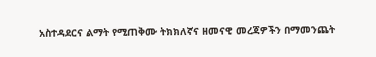አስተዳደርና ልማት የሚጠቅሙ ትክክለኛና ዘመናዊ መረጃዎችን በማመንጨት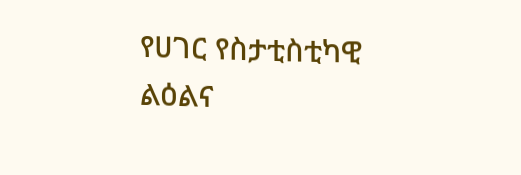የሀገር የስታቲስቲካዊ ልዕልና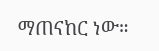ማጠናከር ነው።